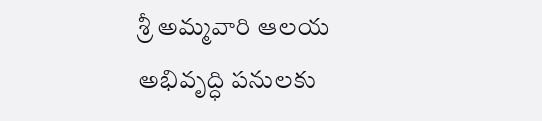శ్రీ అమ్మవారి ఆలయ అభివృద్ధి పనులకు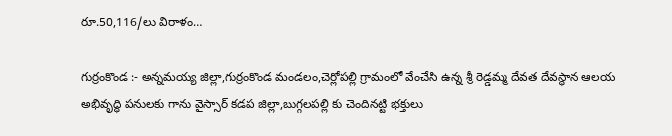రూ.50,116/లు విరాళం…

గుర్రంకొండ :- అన్నమయ్య జిల్లా,గుర్రంకొండ మండలం,చెర్లోపల్లి గ్రామంలో వేంచేసి ఉన్న శ్రీ రెడ్డమ్మ దేవత దేవస్థాన ఆలయ అభివృద్ధి పనులకు గాను వైస్సార్ కడప జిల్లా,బుగ్గలపల్లి కు చెందినట్టి భక్తులు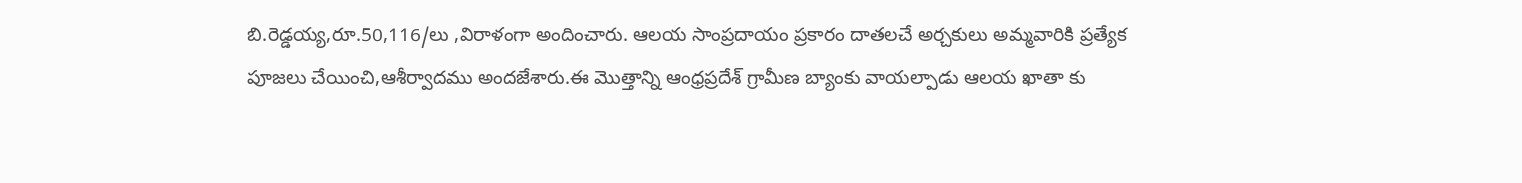బి.రెడ్డయ్య,రూ.50,116/లు ,విరాళంగా అందించారు. ఆలయ సాంప్రదాయం ప్రకారం దాతలచే అర్చకులు అమ్మవారికి ప్రత్యేక పూజలు చేయించి,ఆశీర్వాదము అందజేశారు.ఈ మొత్తాన్ని ఆంధ్రప్రదేశ్ గ్రామీణ బ్యాంకు వాయల్పాడు ఆలయ ఖాతా కు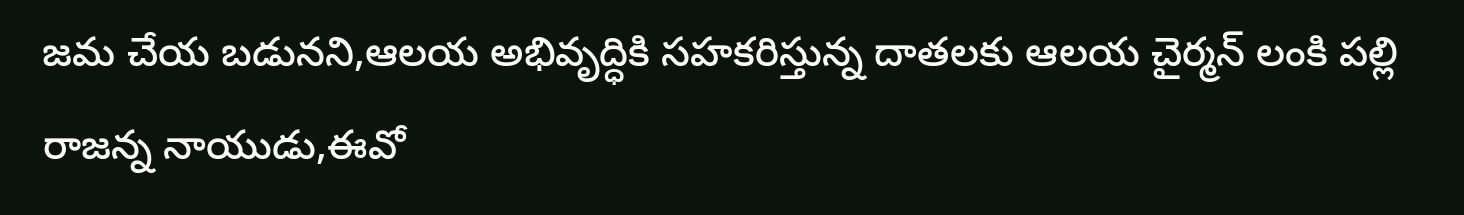జమ చేయ బడునని,ఆలయ అభివృద్ధికి సహకరిస్తున్న దాతలకు ఆలయ చైర్మన్ లంకి పల్లి రాజన్న నాయుడు,ఈవో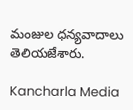మంజుల ధన్యవాదాలు తెలియజేశారు.

Kancharla Media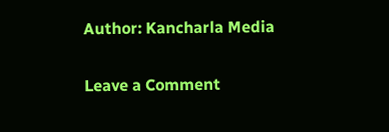Author: Kancharla Media

Leave a Comment